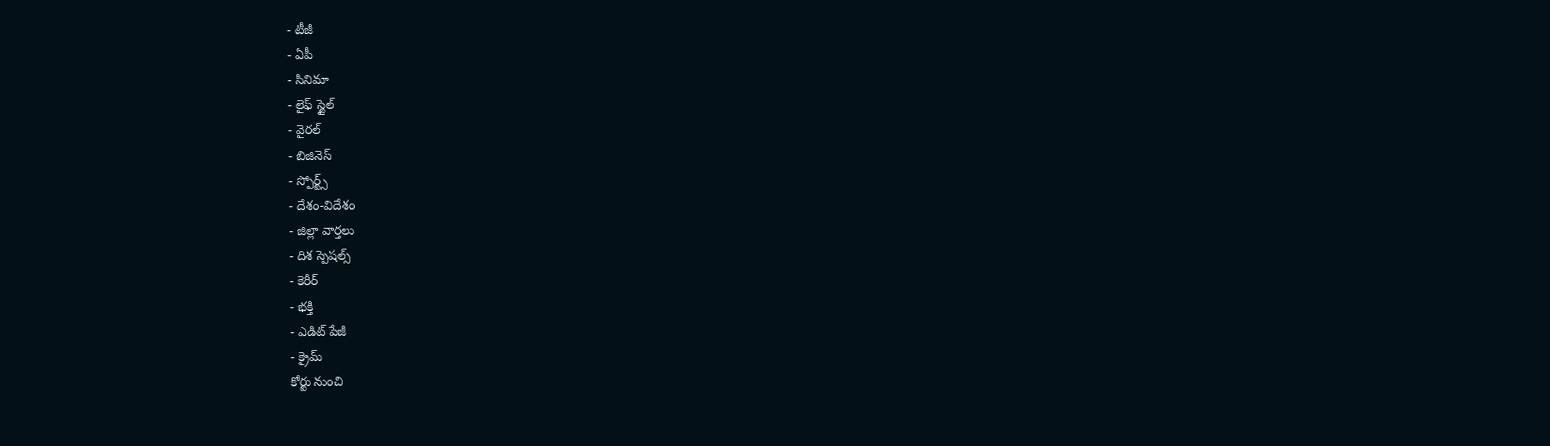- టీజీ
- ఏపీ
- సినిమా
- లైఫ్ స్టైల్
- వైరల్
- బిజినెస్
- స్పోర్ట్స్
- దేశం-విదేశం
- జిల్లా వార్తలు
- దిశ స్పెషల్స్
- కెరీర్
- భక్తి
- ఎడిట్ పేజీ
- క్రైమ్
కోర్టు నుంచి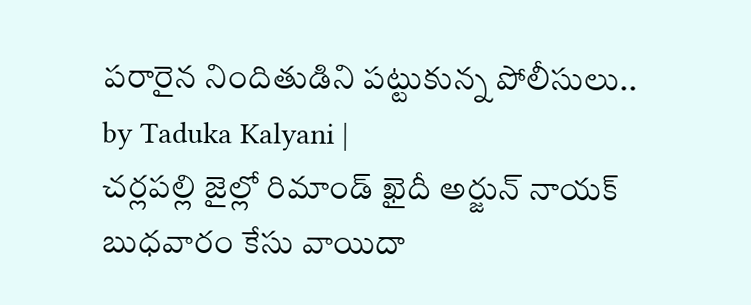పరారైన నిందితుడిని పట్టుకున్న పోలీసులు..
by Taduka Kalyani |
చర్లపల్లి జైల్లో రిమాండ్ ఖైదీ అర్జున్ నాయక్ బుధవారం కేసు వాయిదా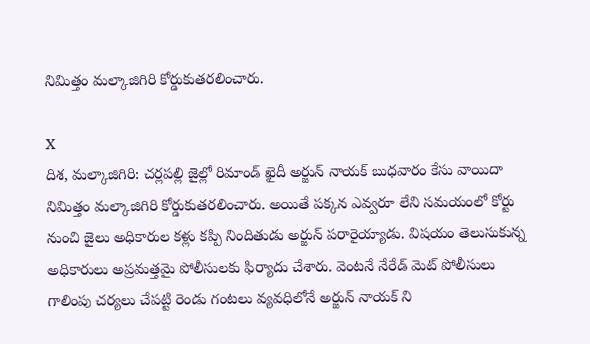నిమిత్తం మల్కాజిగిరి కోర్డుకుతరలించారు.

X
దిశ, మల్కాజిగిరి: చర్లపల్లి జైల్లో రిమాండ్ ఖైదీ అర్జున్ నాయక్ బుధవారం కేసు వాయిదా నిమిత్తం మల్కాజిగిరి కోర్డుకుతరలించారు. అయితే పక్కన ఎవ్వరూ లేని సమయంలో కోర్టు నుంచి జైలు అధికారుల కళ్లు కప్పి నిందితుడు అర్జున్ పరారైయ్యాడు. విషయం తెలుసుకున్న అధికారులు అప్రమత్తమై పోలీసులకు ఫిర్యాదు చేశారు. వెంటనే నేరేడ్ మెట్ పోలీసులు గాలింపు చర్యలు చేపట్టి రెండు గంటలు వ్యవధిలోనే అర్జున్ నాయక్ ని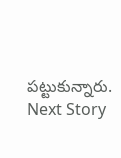పట్టుకున్నారు.
Next Story